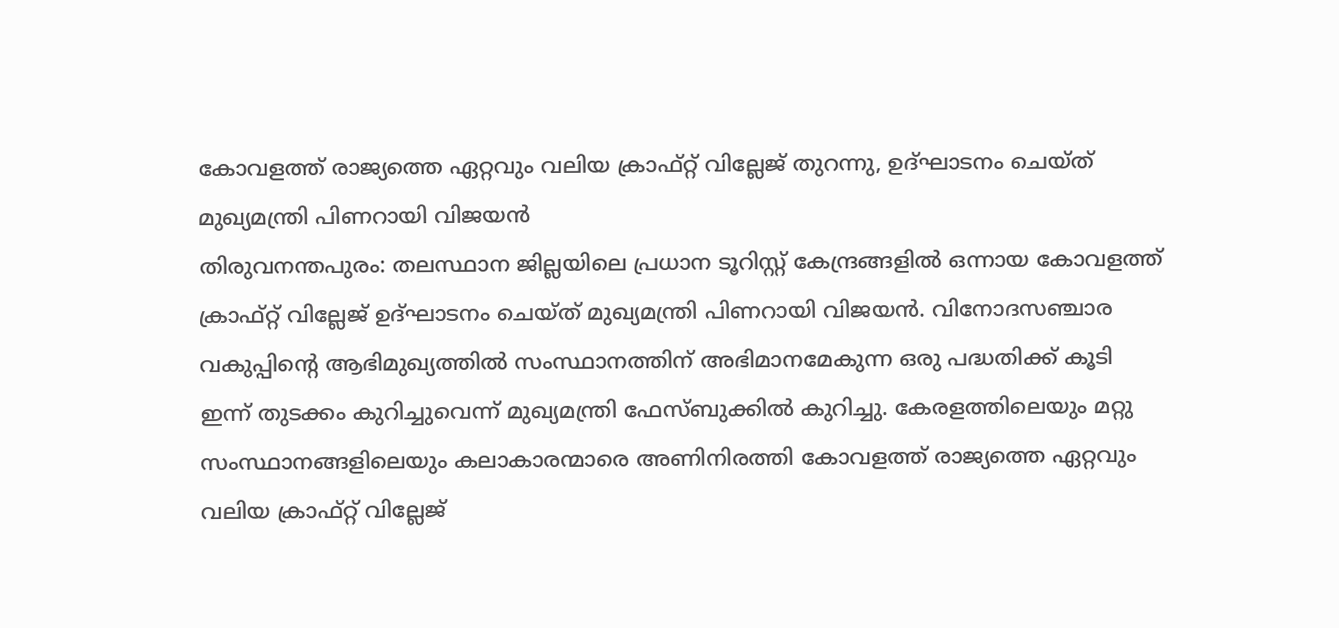കോവളത്ത് രാജ്യത്തെ ഏറ്റവും വലിയ ക്രാഫ്റ്റ് വില്ലേജ് തുറന്നു, ഉദ്ഘാടനം ചെയ്ത് മുഖ്യമന്ത്രി പിണറായി വിജയൻ
തിരുവനന്തപുരം: തലസ്ഥാന ജില്ലയിലെ പ്രധാന ടൂറിസ്റ്റ് കേന്ദ്രങ്ങളിൽ ഒന്നായ കോവളത്ത് ക്രാഫ്റ്റ് വില്ലേജ് ഉദ്ഘാടനം ചെയ്ത് മുഖ്യമന്ത്രി പിണറായി വിജയൻ. വിനോദസഞ്ചാര വകുപ്പിന്റെ ആഭിമുഖ്യത്തിൽ സംസ്ഥാനത്തിന് അഭിമാനമേകുന്ന ഒരു പദ്ധതിക്ക് കൂടി ഇന്ന് തുടക്കം കുറിച്ചുവെന്ന് മുഖ്യമന്ത്രി ഫേസ്ബുക്കിൽ കുറിച്ചു. കേരളത്തിലെയും മറ്റു സംസ്ഥാനങ്ങളിലെയും കലാകാരന്മാരെ അണിനിരത്തി കോവളത്ത് രാജ്യത്തെ ഏറ്റവും വലിയ ക്രാഫ്റ്റ് വില്ലേജ്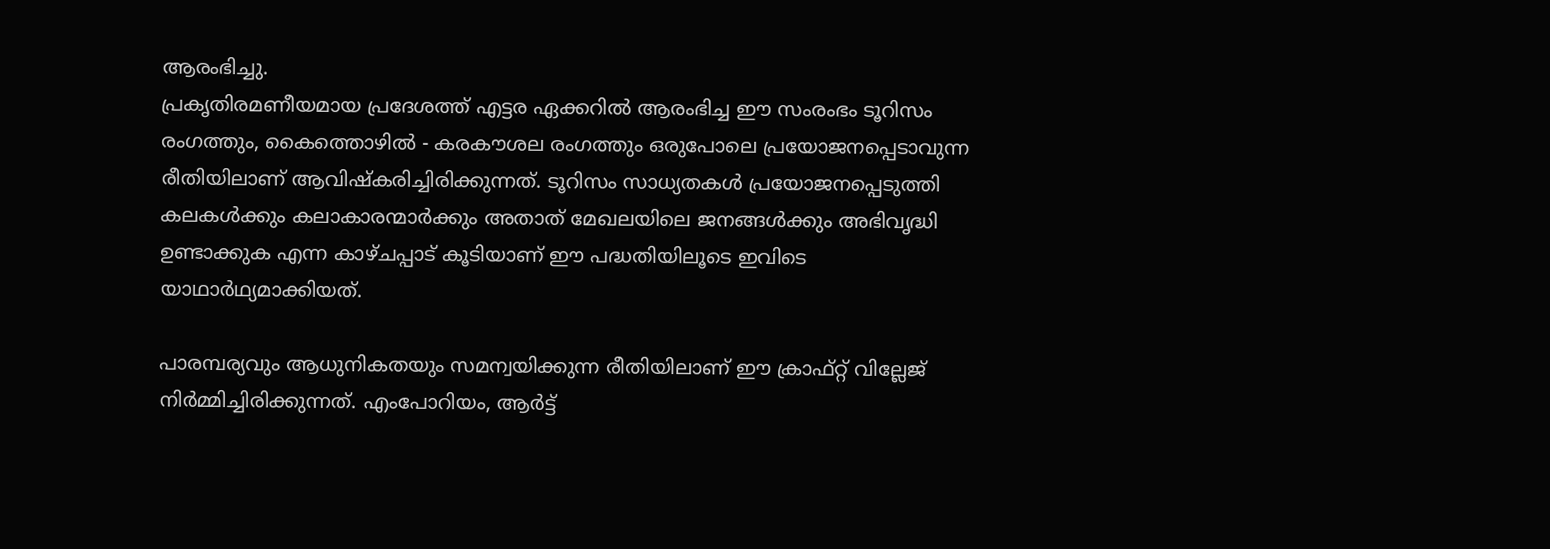ആരംഭിച്ചു.
പ്രകൃതിരമണീയമായ പ്രദേശത്ത് എട്ടര ഏക്കറിൽ ആരംഭിച്ച ഈ സംരംഭം ടൂറിസം രംഗത്തും, കൈത്തൊഴിൽ - കരകൗശല രംഗത്തും ഒരുപോലെ പ്രയോജനപ്പെടാവുന്ന രീതിയിലാണ് ആവിഷ്കരിച്ചിരിക്കുന്നത്. ടൂറിസം സാധ്യതകൾ പ്രയോജനപ്പെടുത്തി കലകൾക്കും കലാകാരന്മാർക്കും അതാത് മേഖലയിലെ ജനങ്ങൾക്കും അഭിവൃദ്ധി ഉണ്ടാക്കുക എന്ന കാഴ്ചപ്പാട് കൂടിയാണ് ഈ പദ്ധതിയിലൂടെ ഇവിടെ യാഥാർഥ്യമാക്കിയത്.

പാരമ്പര്യവും ആധുനികതയും സമന്വയിക്കുന്ന രീതിയിലാണ് ഈ ക്രാഫ്റ്റ് വില്ലേജ് നിർമ്മിച്ചിരിക്കുന്നത്. എംപോറിയം, ആർട്ട്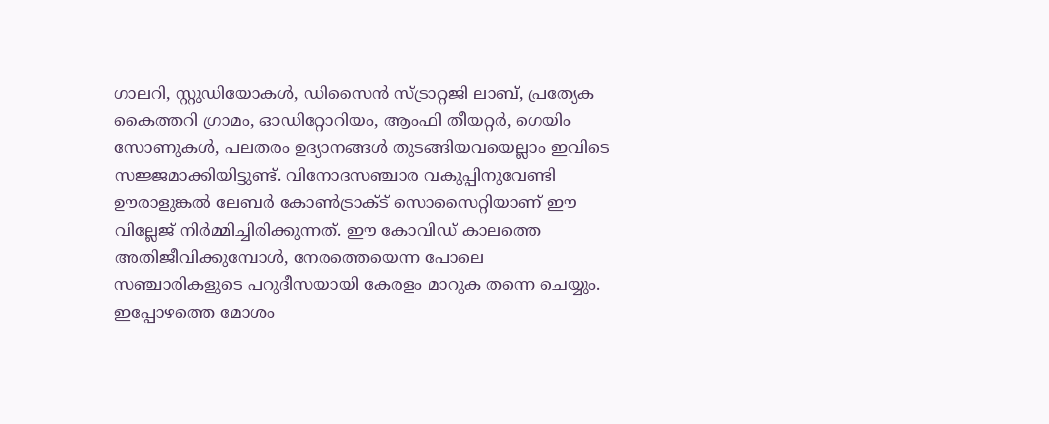ഗാലറി, സ്റ്റുഡിയോകൾ, ഡിസൈൻ സ്ട്രാറ്റജി ലാബ്, പ്രത്യേക കൈത്തറി ഗ്രാമം, ഓഡിറ്റോറിയം, ആംഫി തീയറ്റർ, ഗെയിം സോണുകൾ, പലതരം ഉദ്യാനങ്ങൾ തുടങ്ങിയവയെല്ലാം ഇവിടെ സജ്ജമാക്കിയിട്ടുണ്ട്. വിനോദസഞ്ചാര വകുപ്പിനുവേണ്ടി ഊരാളുങ്കൽ ലേബർ കോൺട്രാക്ട് സൊസൈറ്റിയാണ് ഈ വില്ലേജ് നിർമ്മിച്ചിരിക്കുന്നത്. ഈ കോവിഡ് കാലത്തെ അതിജീവിക്കുമ്പോൾ, നേരത്തെയെന്ന പോലെ സഞ്ചാരികളുടെ പറുദീസയായി കേരളം മാറുക തന്നെ ചെയ്യും. ഇപ്പോഴത്തെ മോശം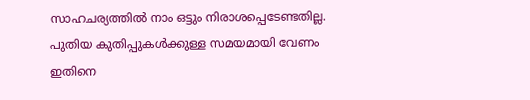സാഹചര്യത്തിൽ നാം ഒട്ടും നിരാശപ്പെടേണ്ടതില്ല. പുതിയ കുതിപ്പുകൾക്കുള്ള സമയമായി വേണം ഇതിനെ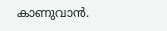കാണുവാൻ.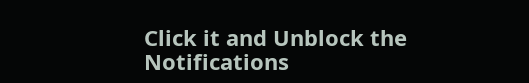Click it and Unblock the Notifications